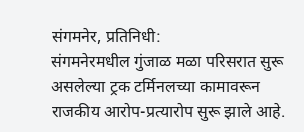संगमनेर, प्रतिनिधी:
संगमनेरमधील गुंजाळ मळा परिसरात सुरू असलेल्या ट्रक टर्मिनलच्या कामावरून राजकीय आरोप-प्रत्यारोप सुरू झाले आहे.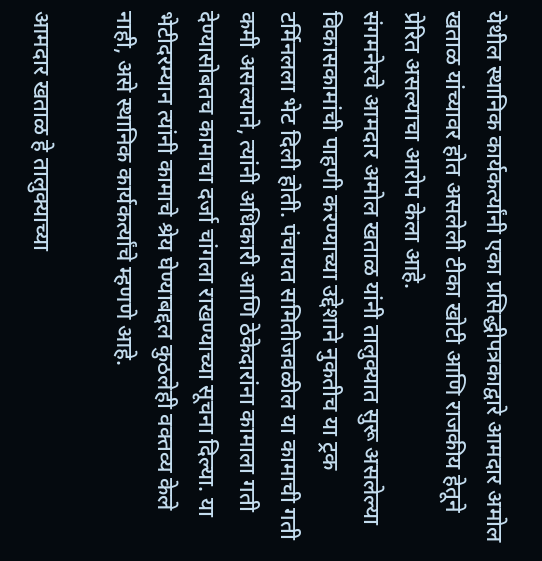येथील स्थानिक कार्यकर्त्यांनी एका प्रसिद्धीपत्रकाद्वारे आमदार अमोल खताळ यांच्यावर होत असलेली टीका खोटी आणि राजकीय हेतूने प्रेरित असल्याचा आरोप केला आहे.
संगमनेरचे आमदार अमोल खताळ यांनी तालुक्यात सुरू असलेल्या विकासकामांची पाहणी करण्याच्या उद्देशाने नुकतीच या ट्रक टर्मिनलला भेट दिली होती. पंचायत समितीजवळील या कामाची गती कमी असल्याने, त्यांनी अधिकारी आणि ठेकेदारांना कामाला गती देण्यासोबतच कामाचा दर्जा चांगला राखण्याच्या सूचना दिल्या. या भेटीदरम्यान त्यांनी कामाचे श्रेय घेण्याबद्दल कुठलेही वक्तव्य केले नाही, असे स्थानिक कार्यकर्त्यांचे म्हणणे आहे.

आमदार खताळ हे तालुक्याच्या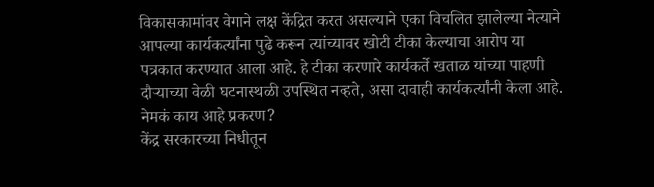विकासकामांवर वेगाने लक्ष केंद्रित करत असल्याने एका विचलित झालेल्या नेत्याने आपल्या कार्यकर्त्यांना पुढे करून त्यांच्यावर खोटी टीका केल्याचा आरोप या पत्रकात करण्यात आला आहे. हे टीका करणारे कार्यकर्ते खताळ यांच्या पाहणी दौऱ्याच्या वेळी घटनास्थळी उपस्थित नव्हते, असा दावाही कार्यकर्त्यांनी केला आहे.
नेमकं काय आहे प्रकरण?
केंद्र सरकारच्या निधीतून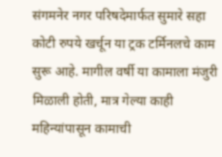संगमनेर नगर परिषदेमार्फत सुमारे सहा कोटी रुपये खर्चून या ट्रक टर्मिनलचे काम सुरू आहे. मागील वर्षी या कामाला मंजुरी मिळाली होती, मात्र गेल्या काही महिन्यांपासून कामाची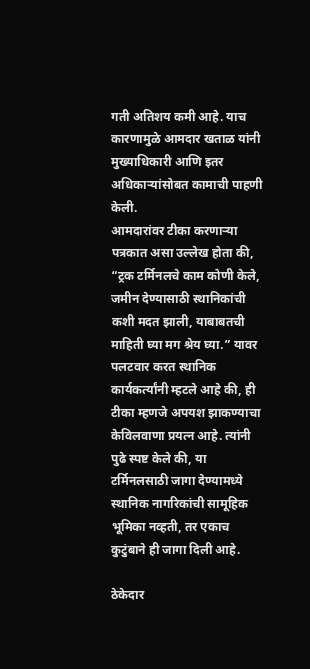गती अतिशय कमी आहे. याच कारणामुळे आमदार खताळ यांनी मुख्याधिकारी आणि इतर अधिकाऱ्यांसोबत कामाची पाहणी केली.
आमदारांवर टीका करणाऱ्या पत्रकात असा उल्लेख होता की, “ट्रक टर्मिनलचे काम कोणी केले, जमीन देण्यासाठी स्थानिकांची कशी मदत झाली, याबाबतची माहिती घ्या मग श्रेय घ्या.” यावर पलटवार करत स्थानिक कार्यकर्त्यांनी म्हटले आहे की, ही टीका म्हणजे अपयश झाकण्याचा केविलवाणा प्रयत्न आहे. त्यांनी पुढे स्पष्ट केले की, या टर्मिनलसाठी जागा देण्यामध्ये स्थानिक नागरिकांची सामूहिक भूमिका नव्हती, तर एकाच कुटुंबाने ही जागा दिली आहे.

ठेकेदार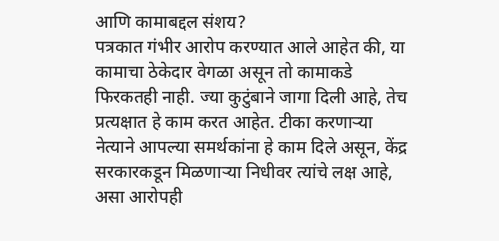आणि कामाबद्दल संशय?
पत्रकात गंभीर आरोप करण्यात आले आहेत की, या कामाचा ठेकेदार वेगळा असून तो कामाकडे फिरकतही नाही. ज्या कुटुंबाने जागा दिली आहे, तेच प्रत्यक्षात हे काम करत आहेत. टीका करणाऱ्या नेत्याने आपल्या समर्थकांना हे काम दिले असून, केंद्र सरकारकडून मिळणाऱ्या निधीवर त्यांचे लक्ष आहे, असा आरोपही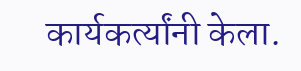कार्यकर्त्यांनी केला.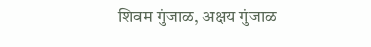शिवम गुंजाळ, अक्षय गुंजाळ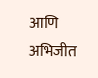आणि अभिजीत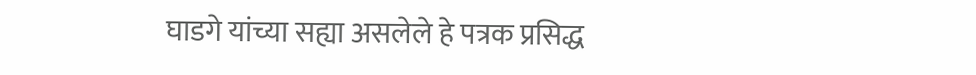घाडगे यांच्या सह्या असलेले हे पत्रक प्रसिद्ध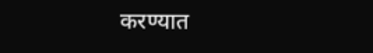करण्यात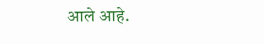आले आहे.